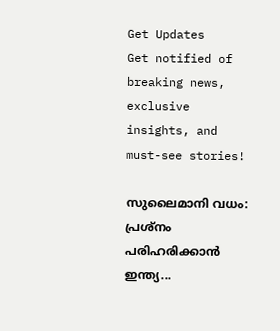Get Updates
Get notified of breaking news, exclusive insights, and must-see stories!

സുലൈമാനി വധം: പ്രശ്‌നം പരിഹരിക്കാന്‍ ഇന്ത്യ...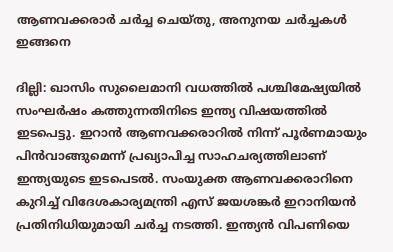ആണവക്കരാര്‍ ചര്‍ച്ച ചെയ്തു, അനുനയ ചര്‍ച്ചകള്‍ ഇങ്ങനെ

ദില്ലി: ഖാസിം സുലൈമാനി വധത്തില്‍ പശ്ചിമേഷ്യയില്‍ സംഘര്‍ഷം കത്തുന്നതിനിടെ ഇന്ത്യ വിഷയത്തില്‍ ഇടപെട്ടു. ഇറാന്‍ ആണവക്കരാറില്‍ നിന്ന് പൂര്‍ണമായും പിന്‍വാങ്ങുമെന്ന് പ്രഖ്യാപിച്ച സാഹചര്യത്തിലാണ് ഇന്ത്യയുടെ ഇടപെടല്‍. സംയുക്ത ആണവക്കരാറിനെ കുറിച്ച് വിദേശകാര്യമന്ത്രി എസ് ജയശങ്കര്‍ ഇറാനിയന്‍ പ്രതിനിധിയുമായി ചര്‍ച്ച നടത്തി. ഇന്ത്യന്‍ വിപണിയെ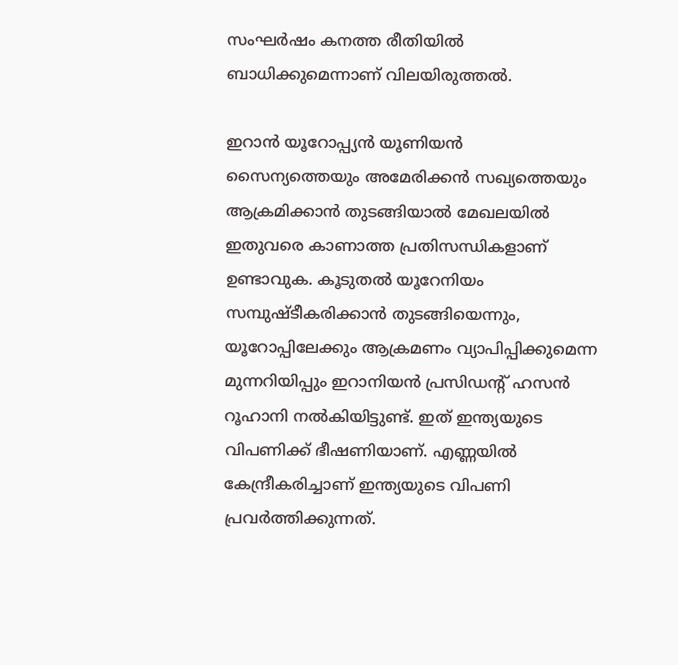സംഘര്‍ഷം കനത്ത രീതിയില്‍ ബാധിക്കുമെന്നാണ് വിലയിരുത്തല്‍.

ഇറാന്‍ യൂറോപ്പ്യന്‍ യൂണിയന്‍ സൈന്യത്തെയും അമേരിക്കന്‍ സഖ്യത്തെയും ആക്രമിക്കാന്‍ തുടങ്ങിയാല്‍ മേഖലയില്‍ ഇതുവരെ കാണാത്ത പ്രതിസന്ധികളാണ് ഉണ്ടാവുക. കൂടുതല്‍ യൂറേനിയം സമ്പുഷ്ടീകരിക്കാന്‍ തുടങ്ങിയെന്നും, യൂറോപ്പിലേക്കും ആക്രമണം വ്യാപിപ്പിക്കുമെന്ന മുന്നറിയിപ്പും ഇറാനിയന്‍ പ്രസിഡന്റ് ഹസന്‍ റൂഹാനി നല്‍കിയിട്ടുണ്ട്. ഇത് ഇന്ത്യയുടെ വിപണിക്ക് ഭീഷണിയാണ്. എണ്ണയില്‍ കേന്ദ്രീകരിച്ചാണ് ഇന്ത്യയുടെ വിപണി പ്രവര്‍ത്തിക്കുന്നത്.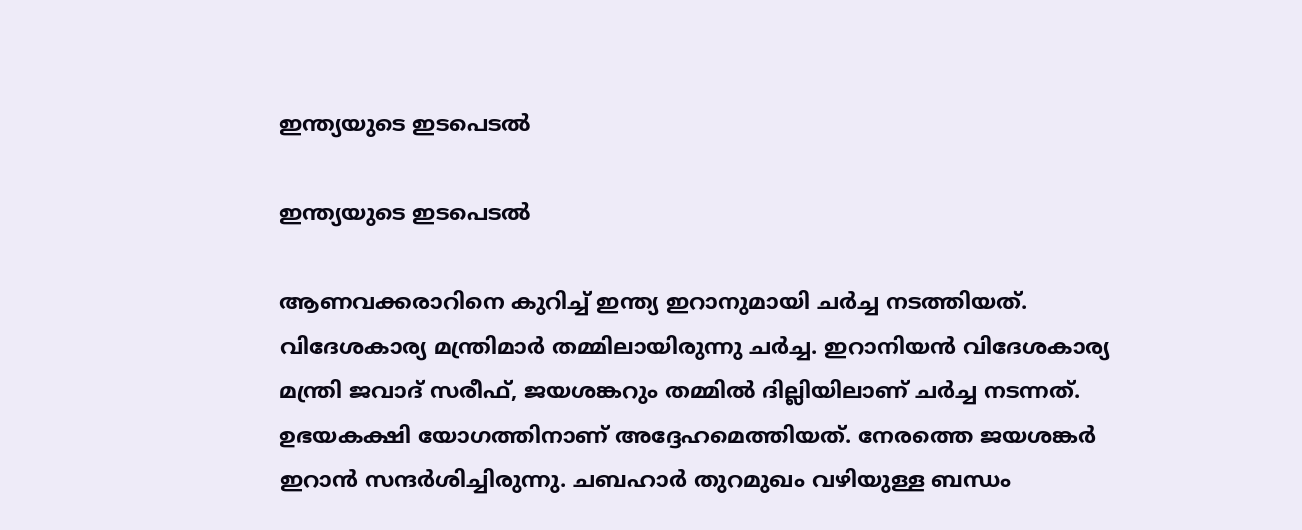ഇന്ത്യയുടെ ഇടപെടല്‍

ഇന്ത്യയുടെ ഇടപെടല്‍

ആണവക്കരാറിനെ കുറിച്ച് ഇന്ത്യ ഇറാനുമായി ചര്‍ച്ച നടത്തിയത്. വിദേശകാര്യ മന്ത്രിമാര്‍ തമ്മിലായിരുന്നു ചര്‍ച്ച. ഇറാനിയന്‍ വിദേശകാര്യ മന്ത്രി ജവാദ് സരീഫ്, ജയശങ്കറും തമ്മില്‍ ദില്ലിയിലാണ് ചര്‍ച്ച നടന്നത്. ഉഭയകക്ഷി യോഗത്തിനാണ് അദ്ദേഹമെത്തിയത്. നേരത്തെ ജയശങ്കര്‍ ഇറാന്‍ സന്ദര്‍ശിച്ചിരുന്നു. ചബഹാര്‍ തുറമുഖം വഴിയുള്ള ബന്ധം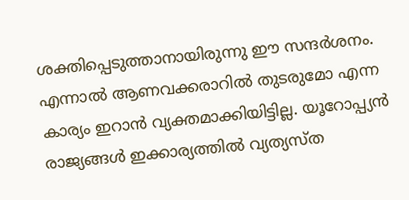ശക്തിപ്പെടുത്താനായിരുന്നു ഈ സന്ദര്‍ശനം. എന്നാല്‍ ആണവക്കരാറില്‍ തുടരുമോ എന്ന കാര്യം ഇറാന്‍ വ്യക്തമാക്കിയിട്ടില്ല. യൂറോപ്പ്യന്‍ രാജ്യങ്ങള്‍ ഇക്കാര്യത്തില്‍ വ്യത്യസ്ത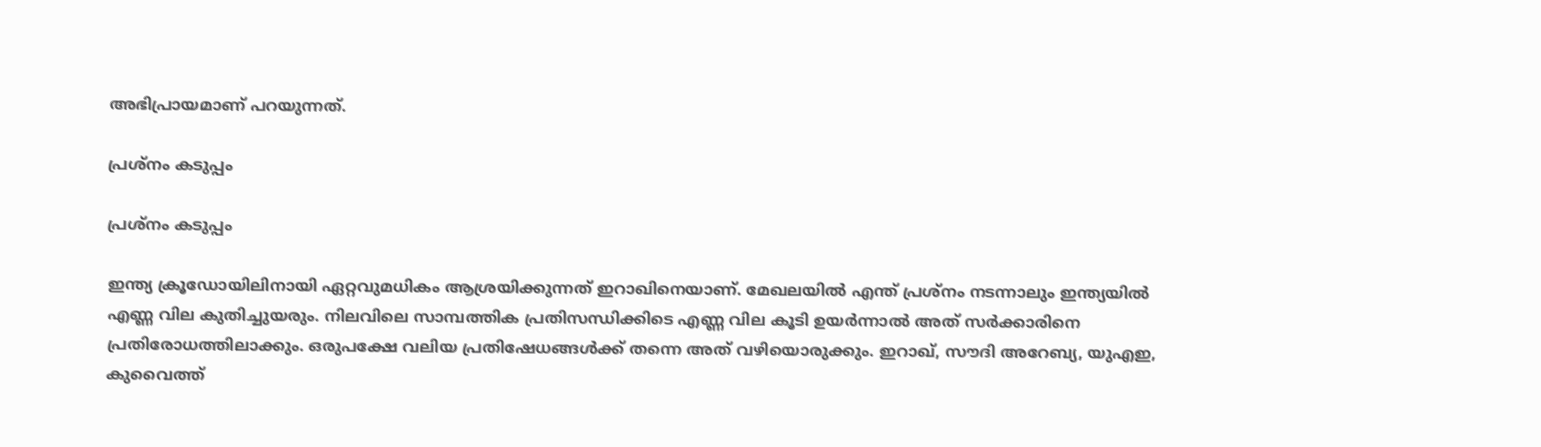അഭിപ്രായമാണ് പറയുന്നത്.

പ്രശ്‌നം കടുപ്പം

പ്രശ്‌നം കടുപ്പം

ഇന്ത്യ ക്രൂഡോയിലിനായി ഏറ്റവുമധികം ആശ്രയിക്കുന്നത് ഇറാഖിനെയാണ്. മേഖലയില്‍ എന്ത് പ്രശ്‌നം നടന്നാലും ഇന്ത്യയില്‍ എണ്ണ വില കുതിച്ചുയരും. നിലവിലെ സാമ്പത്തിക പ്രതിസന്ധിക്കിടെ എണ്ണ വില കൂടി ഉയര്‍ന്നാല്‍ അത് സര്‍ക്കാരിനെ പ്രതിരോധത്തിലാക്കും. ഒരുപക്ഷേ വലിയ പ്രതിഷേധങ്ങള്‍ക്ക് തന്നെ അത് വഴിയൊരുക്കും. ഇറാഖ്, സൗദി അറേബ്യ, യുഎഇ, കുവൈത്ത്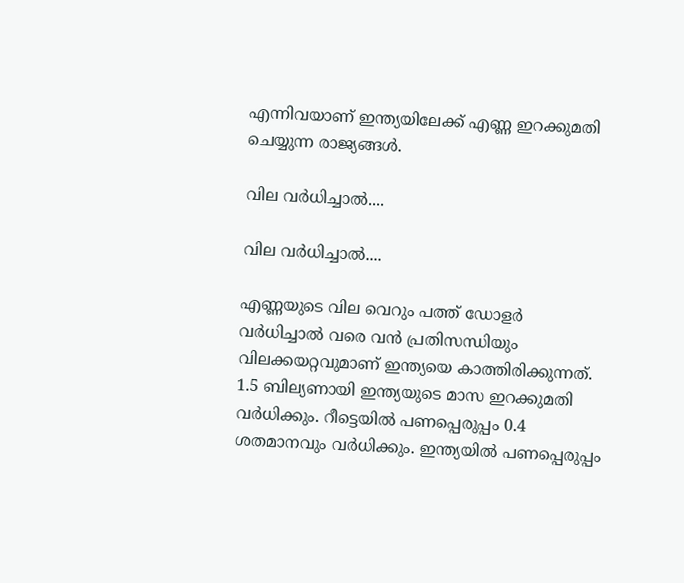എന്നിവയാണ് ഇന്ത്യയിലേക്ക് എണ്ണ ഇറക്കുമതി ചെയ്യുന്ന രാജ്യങ്ങള്‍.

വില വര്‍ധിച്ചാല്‍....

വില വര്‍ധിച്ചാല്‍....

എണ്ണയുടെ വില വെറും പത്ത് ഡോളര്‍ വര്‍ധിച്ചാല്‍ വരെ വന്‍ പ്രതിസന്ധിയും വിലക്കയറ്റവുമാണ് ഇന്ത്യയെ കാത്തിരിക്കുന്നത്. 1.5 ബില്യണായി ഇന്ത്യയുടെ മാസ ഇറക്കുമതി വര്‍ധിക്കും. റീട്ടെയില്‍ പണപ്പെരുപ്പം 0.4 ശതമാനവും വര്‍ധിക്കും. ഇന്ത്യയില്‍ പണപ്പെരുപ്പം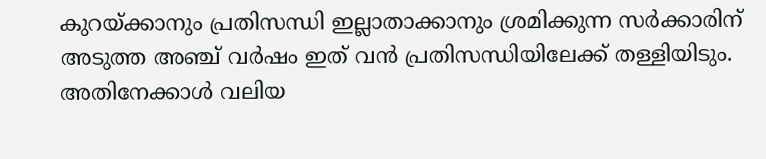കുറയ്ക്കാനും പ്രതിസന്ധി ഇല്ലാതാക്കാനും ശ്രമിക്കുന്ന സര്‍ക്കാരിന് അടുത്ത അഞ്ച് വര്‍ഷം ഇത് വന്‍ പ്രതിസന്ധിയിലേക്ക് തള്ളിയിടും. അതിനേക്കാള്‍ വലിയ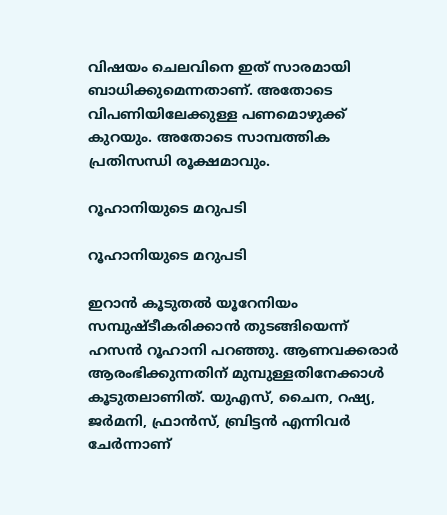വിഷയം ചെലവിനെ ഇത് സാരമായി ബാധിക്കുമെന്നതാണ്. അതോടെ വിപണിയിലേക്കുള്ള പണമൊഴുക്ക് കുറയും. അതോടെ സാമ്പത്തിക പ്രതിസന്ധി രൂക്ഷമാവും.

റൂഹാനിയുടെ മറുപടി

റൂഹാനിയുടെ മറുപടി

ഇറാന്‍ കൂടുതല്‍ യൂറേനിയം സമ്പുഷ്ടീകരിക്കാന്‍ തുടങ്ങിയെന്ന് ഹസന്‍ റൂഹാനി പറഞ്ഞു. ആണവക്കരാര്‍ ആരംഭിക്കുന്നതിന് മുമ്പുള്ളതിനേക്കാള്‍ കൂടുതലാണിത്. യുഎസ്, ചൈന, റഷ്യ, ജര്‍മനി, ഫ്രാന്‍സ്, ബ്രിട്ടന്‍ എന്നിവര്‍ ചേര്‍ന്നാണ്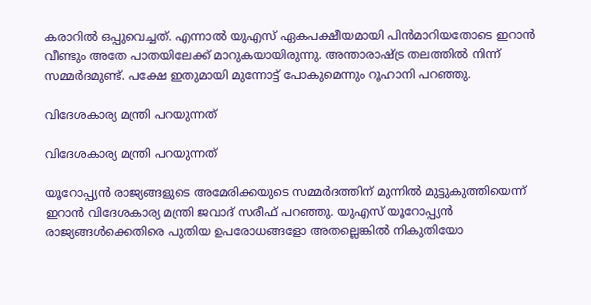കരാറില്‍ ഒപ്പുവെച്ചത്. എന്നാല്‍ യുഎസ് ഏകപക്ഷീയമായി പിന്‍മാറിയതോടെ ഇറാന്‍ വീണ്ടും അതേ പാതയിലേക്ക് മാറുകയായിരുന്നു. അന്താരാഷ്ട്ര തലത്തില്‍ നിന്ന് സമ്മര്‍ദമുണ്ട്. പക്ഷേ ഇതുമായി മുന്നോട്ട് പോകുമെന്നും റൂഹാനി പറഞ്ഞു.

വിദേശകാര്യ മന്ത്രി പറയുന്നത്

വിദേശകാര്യ മന്ത്രി പറയുന്നത്

യൂറോപ്പ്യന്‍ രാജ്യങ്ങളുടെ അമേരിക്കയുടെ സമ്മര്‍ദത്തിന് മുന്നില്‍ മുട്ടുകുത്തിയെന്ന് ഇറാന്‍ വിദേശകാര്യ മന്ത്രി ജവാദ് സരീഫ് പറഞ്ഞു. യുഎസ് യൂറോപ്പ്യന്‍ രാജ്യങ്ങള്‍ക്കെതിരെ പുതിയ ഉപരോധങ്ങളോ അതല്ലെങ്കില്‍ നികുതിയോ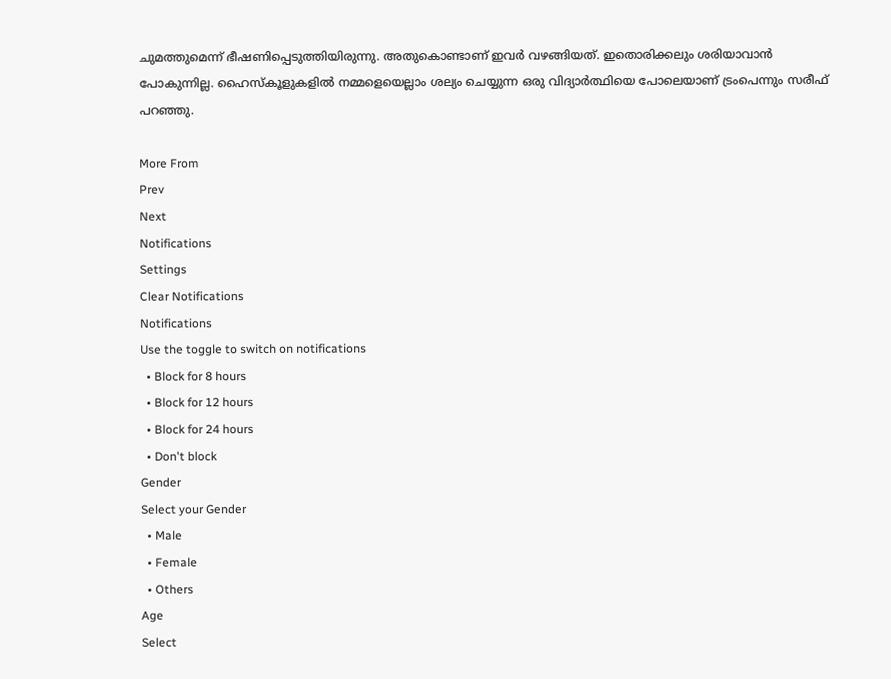ചുമത്തുമെന്ന് ഭീഷണിപ്പെടുത്തിയിരുന്നു. അതുകൊണ്ടാണ് ഇവര്‍ വഴങ്ങിയത്. ഇതൊരിക്കലും ശരിയാവാന്‍ പോകുന്നില്ല. ഹൈസ്‌കൂളുകളില്‍ നമ്മളെയെല്ലാം ശല്യം ചെയ്യുന്ന ഒരു വിദ്യാര്‍ത്ഥിയെ പോലെയാണ് ട്രംപെന്നും സരീഫ് പറഞ്ഞു.

More From
Prev
Next
Notifications
Settings
Clear Notifications
Notifications
Use the toggle to switch on notifications
  • Block for 8 hours
  • Block for 12 hours
  • Block for 24 hours
  • Don't block
Gender
Select your Gender
  • Male
  • Female
  • Others
Age
Select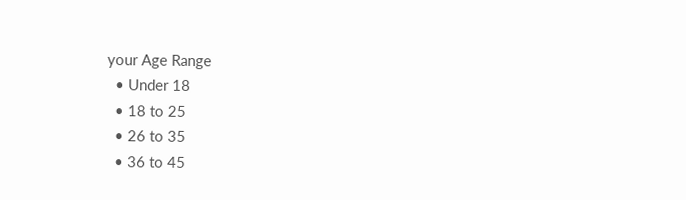your Age Range
  • Under 18
  • 18 to 25
  • 26 to 35
  • 36 to 45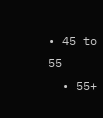• 45 to 55
  • 55+